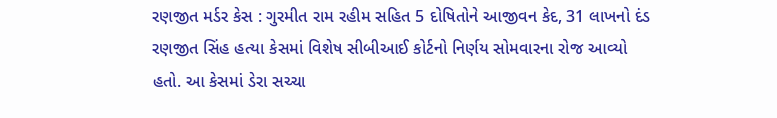રણજીત મર્ડર કેસ : ગુરમીત રામ રહીમ સહિત 5 દોષિતોને આજીવન કેદ, 31 લાખનો દંડ
રણજીત સિંહ હત્યા કેસમાં વિશેષ સીબીઆઈ કોર્ટનો નિર્ણય સોમવારના રોજ આવ્યો હતો. આ કેસમાં ડેરા સચ્ચા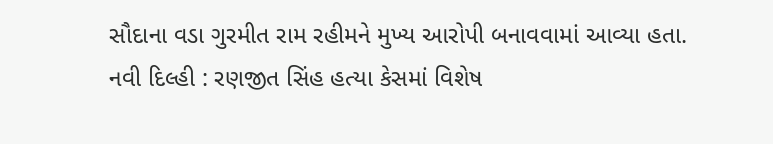સૌદાના વડા ગુરમીત રામ રહીમને મુખ્ય આરોપી બનાવવામાં આવ્યા હતા.
નવી દિલ્હી : રણજીત સિંહ હત્યા કેસમાં વિશેષ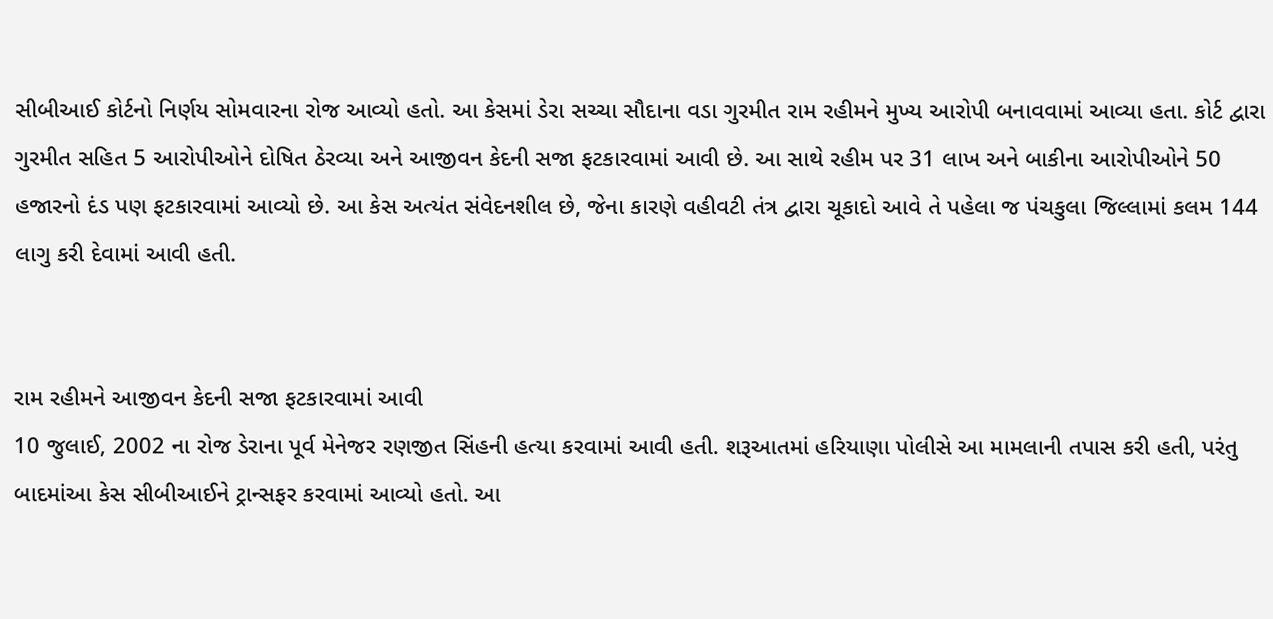સીબીઆઈ કોર્ટનો નિર્ણય સોમવારના રોજ આવ્યો હતો. આ કેસમાં ડેરા સચ્ચા સૌદાના વડા ગુરમીત રામ રહીમને મુખ્ય આરોપી બનાવવામાં આવ્યા હતા. કોર્ટ દ્વારા ગુરમીત સહિત 5 આરોપીઓને દોષિત ઠેરવ્યા અને આજીવન કેદની સજા ફટકારવામાં આવી છે. આ સાથે રહીમ પર 31 લાખ અને બાકીના આરોપીઓને 50 હજારનો દંડ પણ ફટકારવામાં આવ્યો છે. આ કેસ અત્યંત સંવેદનશીલ છે, જેના કારણે વહીવટી તંત્ર દ્વારા ચૂકાદો આવે તે પહેલા જ પંચકુલા જિલ્લામાં કલમ 144 લાગુ કરી દેવામાં આવી હતી.


રામ રહીમને આજીવન કેદની સજા ફટકારવામાં આવી
10 જુલાઈ, 2002 ના રોજ ડેરાના પૂર્વ મેનેજર રણજીત સિંહની હત્યા કરવામાં આવી હતી. શરૂઆતમાં હરિયાણા પોલીસે આ મામલાની તપાસ કરી હતી, પરંતુ બાદમાંઆ કેસ સીબીઆઈને ટ્રાન્સફર કરવામાં આવ્યો હતો. આ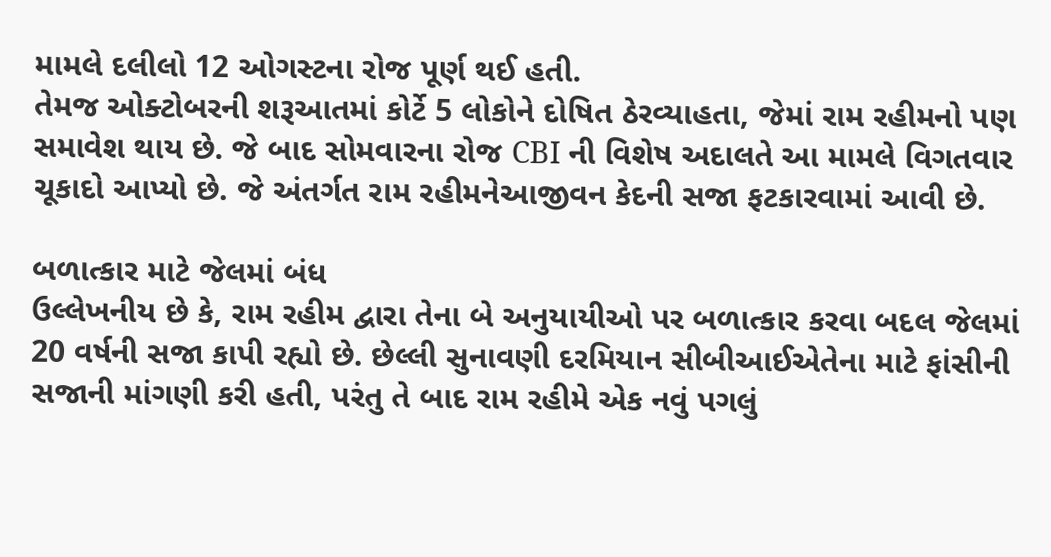મામલે દલીલો 12 ઓગસ્ટના રોજ પૂર્ણ થઈ હતી.
તેમજ ઓક્ટોબરની શરૂઆતમાં કોર્ટે 5 લોકોને દોષિત ઠેરવ્યાહતા, જેમાં રામ રહીમનો પણ સમાવેશ થાય છે. જે બાદ સોમવારના રોજ CBI ની વિશેષ અદાલતે આ મામલે વિગતવાર ચૂકાદો આપ્યો છે. જે અંતર્ગત રામ રહીમનેઆજીવન કેદની સજા ફટકારવામાં આવી છે.

બળાત્કાર માટે જેલમાં બંધ
ઉલ્લેખનીય છે કે, રામ રહીમ દ્વારા તેના બે અનુયાયીઓ પર બળાત્કાર કરવા બદલ જેલમાં 20 વર્ષની સજા કાપી રહ્યો છે. છેલ્લી સુનાવણી દરમિયાન સીબીઆઈએતેના માટે ફાંસીની સજાની માંગણી કરી હતી, પરંતુ તે બાદ રામ રહીમે એક નવું પગલું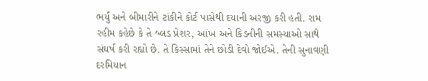ભર્યું અને બીમારીને ટાંકીને કોર્ટ પાસેથી દયાની અરજી કરી હતી. રામ રહીમ કહેછે કે તે બ્લડ પ્રેશર, આંખ અને કિડનીની સમસ્યાઓ સાથે સંઘર્ષ કરી રહ્યો છે. તે કિસ્સામાં તેને છોડી દેવો જોઈએ. તેની સુનાવણી દરમિયાન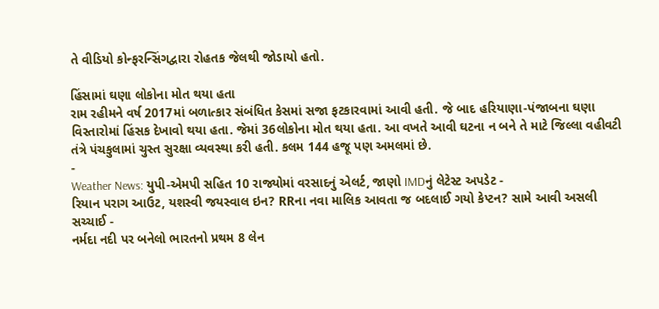તે વીડિયો કોન્ફરન્સિંગદ્વારા રોહતક જેલથી જોડાયો હતો.

હિંસામાં ઘણા લોકોના મોત થયા હતા
રામ રહીમને વર્ષ 2017માં બળાત્કાર સંબંધિત કેસમાં સજા ફટકારવામાં આવી હતી. જે બાદ હરિયાણા-પંજાબના ઘણા વિસ્તારોમાં હિંસક દેખાવો થયા હતા. જેમાં 36લોકોના મોત થયા હતા. આ વખતે આવી ઘટના ન બને તે માટે જિલ્લા વહીવટી તંત્રે પંચકુલામાં ચુસ્ત સુરક્ષા વ્યવસ્થા કરી હતી. કલમ 144 હજૂ પણ અમલમાં છે.
-
Weather News: યુપી-એમપી સહિત 10 રાજ્યોમાં વરસાદનું એલર્ટ, જાણો IMDનું લેટેસ્ટ અપડેટ -
રિયાન પરાગ આઉટ, યશસ્વી જયસ્વાલ ઇન? RRના નવા માલિક આવતા જ બદલાઈ ગયો કેપ્ટન? સામે આવી અસલી સચ્ચાઈ -
નર્મદા નદી પર બનેલો ભારતનો પ્રથમ 8 લેન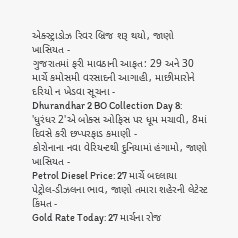એક્સ્ટ્રાડોઝ રિવર બ્રિજ શરૂ થયો, જાણો ખાસિયત -
ગુજરાતમાં ફરી માવઠાની આફત: 29 અને 30 માર્ચે કમોસમી વરસાદની આગાહી, માછીમારોને દરિયો ન ખેડવા સૂચના -
Dhurandhar 2 BO Collection Day 8: 'ધુરંધર 2'એ બોક્સ ઓફિસ પર ધૂમ મચાવી, 8માં દિવસે કરી છપ્પરફાડ કમાણી -
કોરોનાના નવા વેરિયન્ટથી દુનિયામાં હંગામો, જાણો ખાસિયત -
Petrol Diesel Price: 27 માર્ચે બદલાયા પેટ્રોલ-ડીઝલના ભાવ, જાણો તમારા શહેરની લેટેસ્ટ કિંમત -
Gold Rate Today: 27 માર્ચના રોજ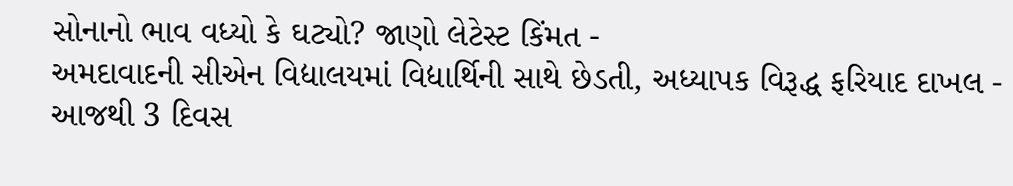સોનાનો ભાવ વધ્યો કે ઘટ્યો? જાણો લેટેસ્ટ કિંમત -
અમદાવાદની સીએન વિદ્યાલયમાં વિદ્યાર્થિની સાથે છેડતી, અધ્યાપક વિરૂદ્ધ ફરિયાદ દાખલ -
આજથી 3 દિવસ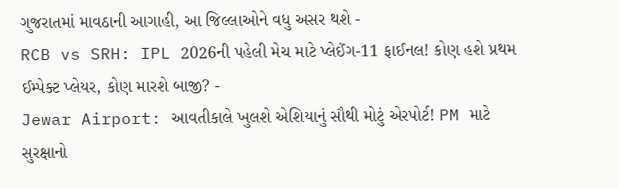ગુજરાતમાં માવઠાની આગાહી, આ જિલ્લાઓને વધુ અસર થશે -
RCB vs SRH: IPL 2026ની પહેલી મેચ માટે પ્લેઈંગ-11 ફાઈનલ! કોણ હશે પ્રથમ ઈમ્પેક્ટ પ્લેયર, કોણ મારશે બાજી? -
Jewar Airport: આવતીકાલે ખુલશે એશિયાનું સૌથી મોટું એરપોર્ટ! PM માટે સુરક્ષાનો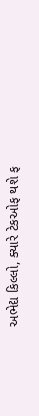અભેદ્ય કિલ્લો, ક્યારે ટેકઓફ થશે ફ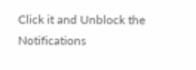Click it and Unblock the Notifications